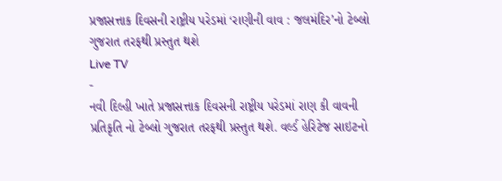પ્રજાસત્તાક દિવસની રાષ્ટ્રીય પરેડમાં ‘રાણીની વાવ : જલમંદિર’નો ટેબ્લો ગુજરાત તરફથી પ્રસ્તુત થશે
Live TV
-
નવી દિલ્હી ખાતે પ્રજાસત્તાક દિવસની રાષ્ટ્રીય પરેડમાં રાણ કી વાવની પ્રતિકૃતિ નો ટેબ્લો ગુજરાત તરફથી પ્રસ્તુત થશે. વર્લ્ડ હેરિટેજ સાઇટનો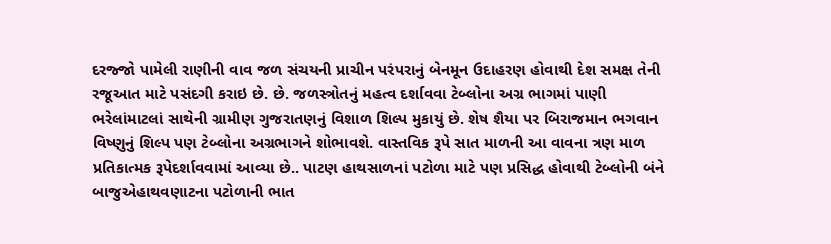દરજ્જો પામેલી રાણીની વાવ જળ સંચયની પ્રાચીન પરંપરાનું બેનમૂન ઉદાહરણ હોવાથી દેશ સમક્ષ તેની રજૂઆત માટે પસંદગી કરાઇ છે. છે. જળસ્ત્રોતનું મહત્વ દર્શાવવા ટેબ્લોના અગ્ર ભાગમાં પાણી ભરેલાંમાટલાં સાથેની ગ્રામીણ ગુજરાતણનું વિશાળ શિલ્પ મુકાયું છે. શેષ શૈયા પર બિરાજમાન ભગવાન વિષ્ણુનું શિલ્પ પણ ટેબ્લોના અગ્રભાગને શોભાવશે. વાસ્તવિક રૂપે સાત માળની આ વાવના ત્રણ માળ પ્રતિકાત્મક રૂપેદર્શાવવામાં આવ્યા છે.. પાટણ હાથસાળનાં પટોળા માટે પણ પ્રસિદ્ધ હોવાથી ટેબ્લોની બંને બાજુએહાથવણાટના પટોળાની ભાત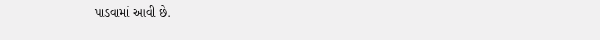પાડવામાં આવી છે.